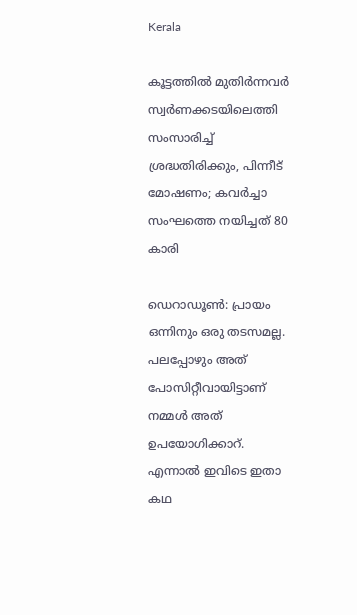Kerala

കൂട്ടത്തില്‍ മുതിര്‍ന്നവര്‍ സ്വര്‍ണക്കടയിലെത്തി സംസാരിച്ച് ശ്രദ്ധതിരിക്കും, പിന്നീട് മോഷണം; കവര്‍ച്ചാ സംഘത്തെ നയിച്ചത് 80 കാരി

ഡെറാഡൂണ്‍: പ്രായം ഒന്നിനും ഒരു തടസമല്ല. പലപ്പോഴും അത് പോസിറ്റീവായിട്ടാണ് നമ്മള്‍ അത് ഉപയോഗിക്കാറ്. എന്നാല്‍ ഇവിടെ ഇതാ കഥ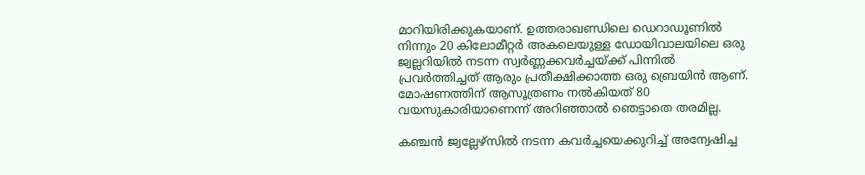മാറിയിരിക്കുകയാണ്. ഉത്തരാഖണ്ഡിലെ ഡെറാഡൂണില്‍ നിന്നും 20 കിലോമീറ്റര്‍ അകലെയുള്ള ഡോയിവാലയിലെ ഒരു ജ്വല്ലറിയില്‍ നടന്ന സ്വര്‍ണ്ണക്കവര്‍ച്ചയ്ക്ക് പിന്നില്‍ പ്രവര്‍ത്തിച്ചത് ആരും പ്രതീക്ഷിക്കാത്ത ഒരു ബ്രെയിന്‍ ആണ്. മോഷണത്തിന് ആസൂത്രണം നല്‍കിയത് 80 വയസുകാരിയാണെന്ന് അറിഞ്ഞാല്‍ ഞെട്ടാതെ തരമില്ല.

കഞ്ചന്‍ ജ്വല്ലേഴ്‌സില്‍ നടന്ന കവര്‍ച്ചയെക്കുറിച്ച് അന്വേഷിച്ച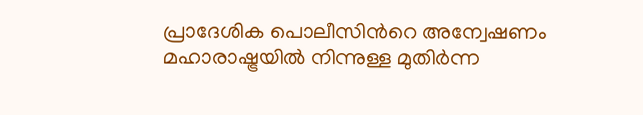പ്രാദേശിക പൊലീസിൻറെ അന്വേഷണം മഹാരാഷ്ട്രയില്‍ നിന്നുള്ള മുതിര്‍ന്ന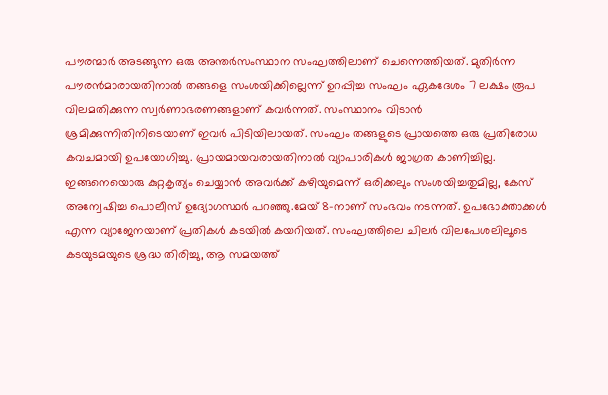പൗരന്മാര്‍ അടങ്ങുന്ന ഒരു അന്തര്‍സംസ്ഥാന സംഘത്തിലാണ് ചെന്നെത്തിയത്. മുതിര്‍ന്ന പൗരന്‍മാരായതിനാല്‍ തങ്ങളെ സംശയിക്കില്ലെന്ന് ഉറപ്പിച്ച സംഘം ഏകദേശം 7 ലക്ഷം രൂപ വിലമതിക്കുന്ന സ്വര്‍ണാഭരണങ്ങളാണ് കവര്‍ന്നത്. സംസ്ഥാനം വിടാന്‍ ശ്രമിക്കുന്നിതിനിടെയാണ് ഇവര്‍ പിടിയിലായത്. സംഘം തങ്ങളുടെ പ്രായത്തെ ഒരു പ്രതിരോധ കവചമായി ഉപയോഗിച്ചു. പ്രായമായവരായതിനാല്‍ വ്യാപാരികള്‍ ജാഗ്രത കാണിച്ചില്ല. ഇങ്ങനെയൊരു കുറ്റകൃത്യം ചെയ്യാന്‍ അവര്‍ക്ക് കഴിയുമെന്ന് ഒരിക്കലും സംശയിച്ചതുമില്ല, കേസ് അന്വേഷിച്ച പൊലീസ് ഉദ്യോഗസ്ഥര്‍ പറഞ്ഞു.മേയ് 8-നാണ് സംഭവം നടന്നത്. ഉപഭോക്താക്കള്‍ എന്ന വ്യാജേനയാണ് പ്രതികള്‍ കടയില്‍ കയറിയത്. സംഘത്തിലെ ചിലര്‍ വിലപേശലിലൂടെ കടയുടമയുടെ ശ്രദ്ധ തിരിച്ചു, ആ സമയത്ത്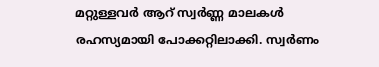മറ്റുള്ളവര്‍ ആറ് സ്വര്‍ണ്ണ മാലകള്‍ രഹസ്യമായി പോക്കറ്റിലാക്കി. സ്വര്‍ണം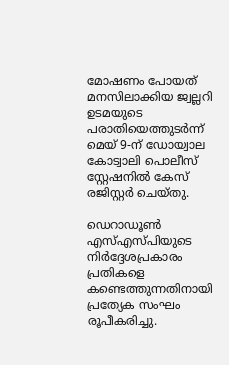മോഷണം പോയത് മനസിലാക്കിയ ജ്വല്ലറി ഉടമയുടെ പരാതിയെത്തുടര്‍ന്ന് മെയ് 9-ന് ഡോയ്വാല കോട്വാലി പൊലീസ് സ്റ്റേഷനില്‍ കേസ് രജിസ്റ്റര്‍ ചെയ്തു.

ഡെറാഡൂണ്‍ എസ്എസ്പിയുടെ നിര്‍ദ്ദേശപ്രകാരം പ്രതികളെ കണ്ടെത്തുന്നതിനായി പ്രത്യേക സംഘം രൂപീകരിച്ചു.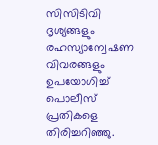സിസിടിവി ദൃശ്യങ്ങളും രഹസ്യാന്വേഷണ വിവരങ്ങളും ഉപയോഗിച്ച് പൊലീസ് പ്രതികളെ തിരിച്ചറിഞ്ഞു.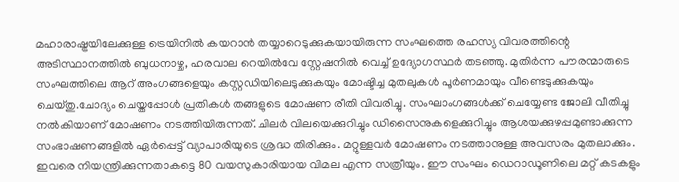മഹാരാഷ്ട്രയിലേക്കുള്ള ട്രെയിനില്‍ കയറാന്‍ തയ്യാറെടുക്കുകയായിരുന്ന സംഘത്തെ രഹസ്യ വിവരത്തിന്റെ അടിസ്ഥാനത്തില്‍ ബുധനാഴ്ച, ഹരവാല റെയില്‍വേ സ്റ്റേഷനില്‍ വെച്ച് ഉദ്യോഗസ്ഥര്‍ തടഞ്ഞു. മുതിര്‍ന്ന പൗരന്മാരുടെ സംഘത്തിലെ ആറ് അംഗങ്ങളെയും കസ്റ്റഡിയിലെടുക്കുകയും മോഷ്ടിച്ച മുതലുകള്‍ പൂര്‍ണമായും വീണ്ടെടുക്കുകയും ചെയ്തു.ചോദ്യം ചെയ്തപ്പോള്‍ പ്രതികള്‍ തങ്ങളുടെ മോഷണ രീതി വിവരിച്ചു. സംഘാംഗങ്ങള്‍ക്ക് ചെയ്യേണ്ട ജോലി വീതിച്ചു നല്‍കിയാണ് മോഷണം നടത്തിയിരുന്നത്. ചിലര്‍ വിലയെക്കുറിച്ചും ഡിസൈനുകളെക്കുറിച്ചും ആശയക്കുഴപ്പമുണ്ടാക്കുന്ന സംഭാഷണങ്ങളില്‍ ഏര്‍പ്പെട്ട് വ്യാപാരിയുടെ ശ്രദ്ധ തിരിക്കും. മറ്റുള്ളവര്‍ മോഷണം നടത്താനുള്ള അവസരം മുതലാക്കും. ഇവരെ നിയന്ത്രിക്കുന്നതാകട്ടെ 80 വയസുകാരിയായ വിമല എന്ന സത്രീയും. ഈ സംഘം ഡെറാഡൂണിലെ മറ്റ് കടകളും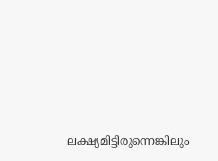ലക്ഷ്യമിട്ടിരുന്നെങ്കിലും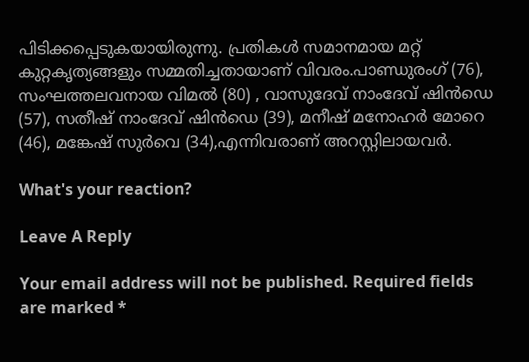പിടിക്കപ്പെടുകയായിരുന്നു. പ്രതികള്‍ സമാനമായ മറ്റ് കുറ്റകൃത്യങ്ങളും സമ്മതിച്ചതായാണ് വിവരം.പാണ്ഡുരംഗ് (76), സംഘത്തലവനായ വിമല്‍ (80) , വാസുദേവ് നാംദേവ് ഷിന്‍ഡെ (57), സതീഷ് നാംദേവ് ഷിന്‍ഡെ (39), മനീഷ് മനോഹര്‍ മോറെ (46), മങ്കേഷ് സുര്‍വെ (34),എന്നിവരാണ് അറസ്റ്റിലായവര്‍.

What's your reaction?

Leave A Reply

Your email address will not be published. Required fields are marked *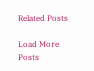Related Posts

Load More Posts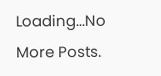Loading...No More Posts.